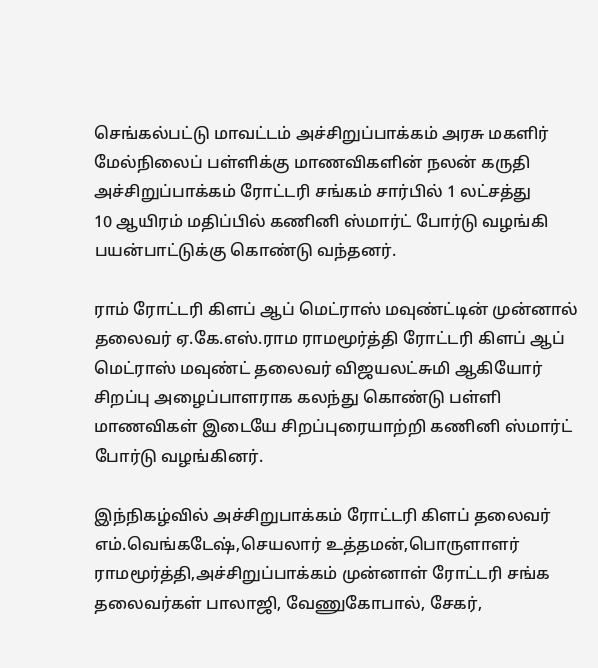செங்கல்பட்டு மாவட்டம் அச்சிறுப்பாக்கம் அரசு மகளிர் மேல்நிலைப் பள்ளிக்கு மாணவிகளின் நலன் கருதி அச்சிறுப்பாக்கம் ரோட்டரி சங்கம் சார்பில் 1 லட்சத்து
10 ஆயிரம் மதிப்பில் கணினி ஸ்மார்ட் போர்டு வழங்கி பயன்பாட்டுக்கு கொண்டு வந்தனர்.

ராம் ரோட்டரி கிளப் ஆப் மெட்ராஸ் மவுண்ட்டின் முன்னால் தலைவர் ஏ.கே.எஸ்.ராம ராமமூர்த்தி ரோட்டரி கிளப் ஆப் மெட்ராஸ் மவுண்ட் தலைவர் விஜயலட்சுமி ஆகியோர் சிறப்பு அழைப்பாளராக கலந்து கொண்டு பள்ளி மாணவிகள் இடையே சிறப்புரையாற்றி கணினி ஸ்மார்ட் போர்டு வழங்கினர்.

இந்நிகழ்வில் அச்சிறுபாக்கம் ரோட்டரி கிளப் தலைவர் எம்.வெங்கடேஷ்,செயலார் உத்தமன்,பொருளாளர் ராமமூர்த்தி,அச்சிறுப்பாக்கம் முன்னாள் ரோட்டரி சங்க தலைவர்கள் பாலாஜி, வேணுகோபால், சேகர்,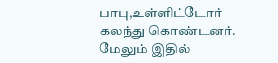பாபு,உள்ளிட்டோர் கலந்து கொண்டனர்.
மேலும் இதில்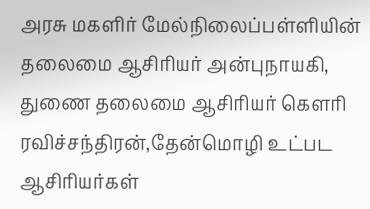அரசு மகளிர் மேல்நிலைப்பள்ளியின் தலைமை ஆசிரியர் அன்புநாயகி,
துணை தலைமை ஆசிரியர் கௌரி ரவிச்சந்திரன்,தேன்மொழி உட்பட ஆசிரியர்கள்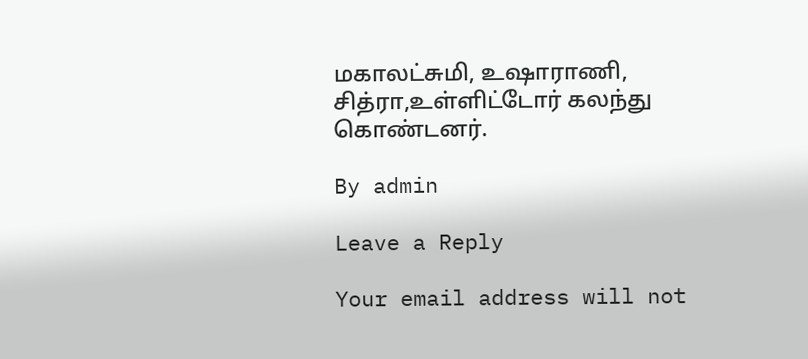மகாலட்சுமி, உஷாராணி, சித்ரா,உள்ளிட்டோர் கலந்து கொண்டனர்.

By admin

Leave a Reply

Your email address will not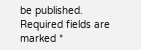be published. Required fields are marked *